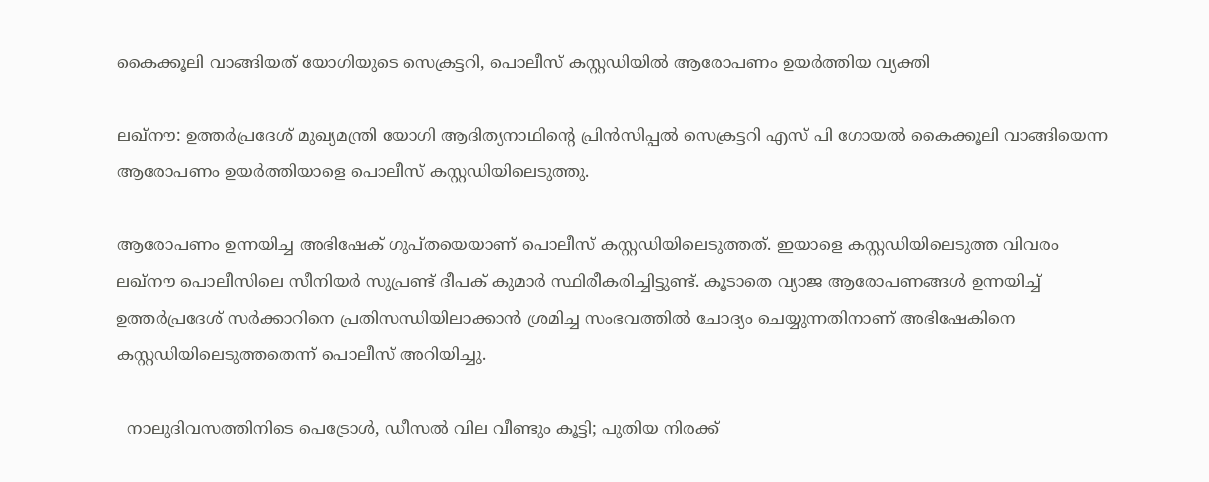കൈക്കൂലി വാങ്ങിയത് യോഗിയുടെ സെക്രട്ടറി, പൊലീസ് കസ്റ്റഡിയില്‍ ആരോപണം ഉയര്‍ത്തിയ വ്യക്തി

ലഖ്നൗ: ഉത്തര്‍പ്രദേശ് മുഖ്യമന്ത്രി യോഗി ആദിത്യനാഥിന്‍റെ പ്രിന്‍സിപ്പല്‍ സെക്രട്ടറി എസ് പി ഗോയല്‍ കൈക്കൂലി വാങ്ങിയെന്ന ആരോപണം ഉയര്‍ത്തിയാളെ പൊലീസ് കസ്റ്റഡിയിലെടുത്തു.

ആരോപണം ഉന്നയിച്ച അഭിഷേക് ഗുപ്തയെയാണ് പൊലീസ് കസ്റ്റഡിയിലെടുത്തത്. ഇയാളെ കസ്റ്റഡിയിലെടുത്ത വിവരം ലഖ്നൗ പൊലീസിലെ സീനിയര്‍ സുപ്രണ്ട് ദീപക് കുമാര്‍ സ്ഥിരീകരിച്ചിട്ടുണ്ട്. കൂടാതെ വ്യാജ ആരോപണങ്ങള്‍ ഉന്നയിച്ച്‌ ഉത്തര്‍പ്രദേശ് സര്‍ക്കാറിനെ പ്രതിസന്ധിയിലാക്കാന്‍ ശ്രമിച്ച സംഭവത്തില്‍ ചോദ്യം ചെയ്യുന്നതിനാണ് അഭിഷേകിനെ കസ്റ്റഡിയിലെടുത്തതെന്ന് പൊലീസ് അറിയിച്ചു.

  നാലുദിവസത്തിനിടെ പെട്രോൾ, ഡീസൽ വില വീണ്ടും കൂട്ടി; പുതിയ നിരക്ക്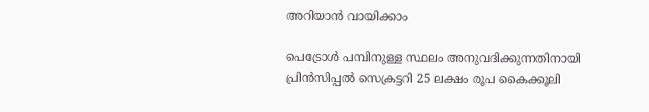അറിയാൻ വായിക്കാം

പെട്രോള്‍ പമ്പിനുള്ള സ്ഥലം അനുവദിക്കുന്നതിനായി പ്രിന്‍സിപ്പല്‍ സെക്രട്ടറി 25 ലക്ഷം രൂപ കൈക്കൂലി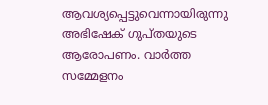ആവശ്യപ്പെട്ടുവെന്നായിരുന്നു അഭിഷേക് ഗുപ്തയുടെ ആരോപണം. വാര്‍ത്ത സമ്മേളനം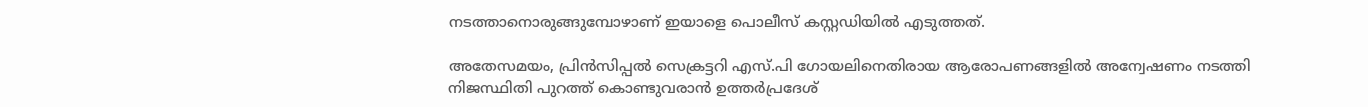നടത്താനൊരുങ്ങുമ്പോഴാണ് ഇയാളെ പൊലീസ് കസ്റ്റഡിയില്‍ എടുത്തത്.

അതേസമയം, പ്രിന്‍സിപ്പല്‍ സെക്രട്ടറി എസ്.പി ഗോയലിനെതിരായ ആരോപണങ്ങളില്‍ അന്വേഷണം നടത്തി നിജസ്ഥിതി പുറത്ത് കൊണ്ടുവരാന്‍ ഉത്തര്‍പ്രദേശ്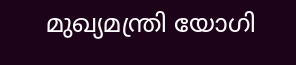മുഖ്യമന്ത്രി യോഗി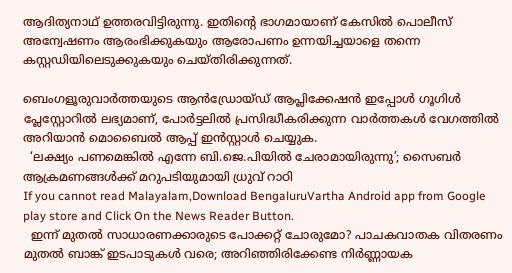ആദിത്യനാഥ് ഉത്തരവിട്ടിരുന്നു. ഇതിന്‍റെ ഭാഗമായാണ് കേസില്‍ പൊലീസ് അന്വേഷണം ആരംഭിക്കുകയും ആരോപണം ഉന്നയിച്ചയാളെ തന്നെ കസ്റ്റഡിയിലെടുക്കുകയും ചെയ്തിരിക്കുന്നത്.

ബെംഗളൂരുവാർത്തയുടെ ആൻഡ്രോയ്ഡ് ആപ്ലിക്കേഷൻ ഇപ്പോൾ ഗൂഗിൾ പ്ലേസ്റ്റോറിൽ ലഭ്യമാണ്, പോർട്ടലിൽ പ്രസിദ്ധീകരിക്കുന്ന വാർത്തകൾ വേഗത്തിൽ അറിയാൻ മൊബൈൽ ആപ്പ് ഇൻസ്റ്റാൾ ചെയ്യുക.
  ‘ലക്ഷ്യം പണമെങ്കിൽ എന്നേ ബി.ജെ.പിയിൽ ചേരാമായിരുന്നു’; സൈബർ ആക്രമണങ്ങൾക്ക് മറുപടിയുമായി ധ്രുവ് റാഠി
If you cannot read Malayalam,Download BengaluruVartha Android app from Google play store and Click On the News Reader Button.
  ഇന്ന് മുതൽ സാധാരണക്കാരുടെ പോക്കറ്റ് ചോരുമോ? പാചകവാതക വിതരണം മുതൽ ബാങ്ക് ഇടപാടുകൾ വരെ; അറിഞ്ഞിരിക്കേണ്ട നിർണ്ണായക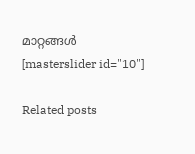മാറ്റങ്ങൾ
[masterslider id="10"]

Related posts